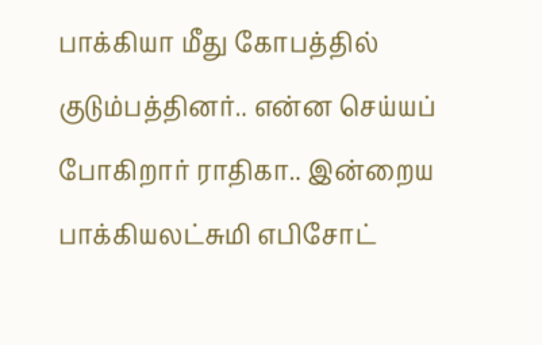பாக்கியா மீது கோபத்தில் குடும்பத்தினர்.. என்ன செய்யப் போகிறார் ராதிகா.. இன்றைய பாக்கியலட்சுமி எபிசோட்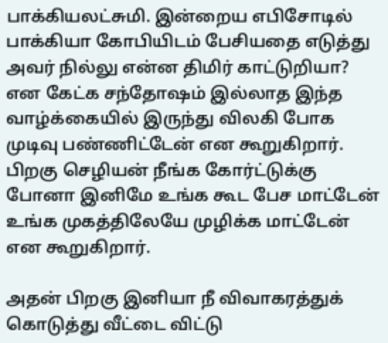பாக்கியலட்சுமி. இன்றைய எபிசோடில் பாக்கியா கோபியிடம் பேசியதை எடுத்து அவர் நில்லு என்ன திமிர் காட்டுறியா? என கேட்க சந்தோஷம் இல்லாத இந்த வாழ்க்கையில் இருந்து விலகி போக முடிவு பண்ணிட்டேன் என கூறுகிறார். பிறகு செழியன் நீங்க கோர்ட்டுக்கு போனா இனிமே உங்க கூட பேச மாட்டேன் உங்க முகத்திலேயே முழிக்க மாட்டேன் என கூறுகிறார்.

அதன் பிறகு இனியா நீ விவாகரத்துக் கொடுத்து வீட்டை விட்டு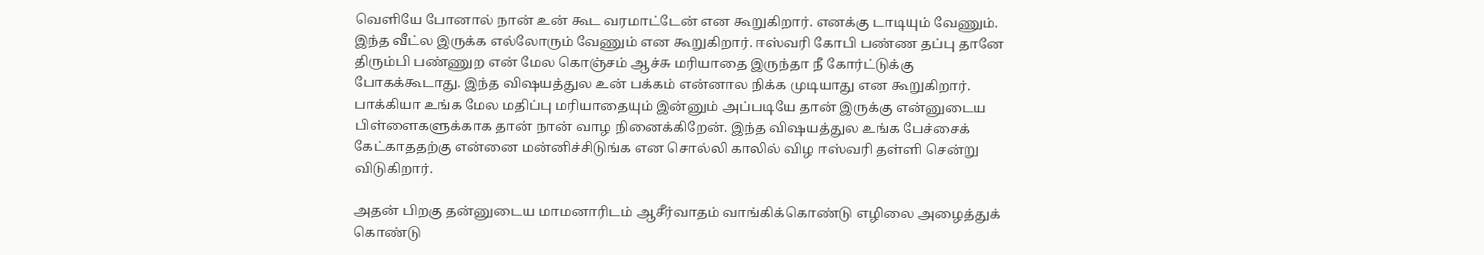வெளியே போனால் நான் உன் கூட வரமாட்டேன் என கூறுகிறார். எனக்கு டாடியும் வேணும். இந்த வீட்ல இருக்க எல்லோரும் வேணும் என கூறுகிறார். ஈஸ்வரி கோபி பண்ண தப்பு தானே திரும்பி பண்ணுற என் மேல கொஞ்சம் ஆச்சு மரியாதை இருந்தா நீ கோர்ட்டுக்கு போகக்கூடாது. இந்த விஷயத்துல உன் பக்கம் என்னால நிக்க முடியாது என கூறுகிறார். பாக்கியா உங்க மேல மதிப்பு மரியாதையும் இன்னும் அப்படியே தான் இருக்கு என்னுடைய பிள்ளைகளுக்காக தான் நான் வாழ நினைக்கிறேன். இந்த விஷயத்துல உங்க பேச்சைக் கேட்காததற்கு என்னை மன்னிச்சிடுங்க என சொல்லி காலில் விழ ஈஸ்வரி தள்ளி சென்று விடுகிறார்.

அதன் பிறகு தன்னுடைய மாமனாரிடம் ஆசீர்வாதம் வாங்கிக்கொண்டு எழிலை அழைத்துக் கொண்டு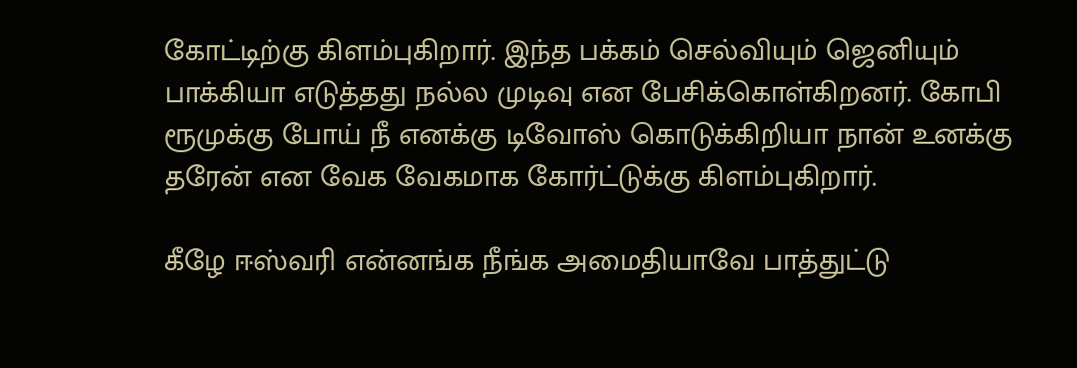கோட்டிற்கு கிளம்புகிறார். இந்த பக்கம் செல்வியும் ஜெனியும் பாக்கியா எடுத்தது நல்ல முடிவு என பேசிக்கொள்கிறனர். கோபி ரூமுக்கு போய் நீ எனக்கு டிவோஸ் கொடுக்கிறியா நான் உனக்கு தரேன் என வேக வேகமாக கோர்ட்டுக்கு கிளம்புகிறார்.

கீழே ஈஸ்வரி என்னங்க நீங்க அமைதியாவே பாத்துட்டு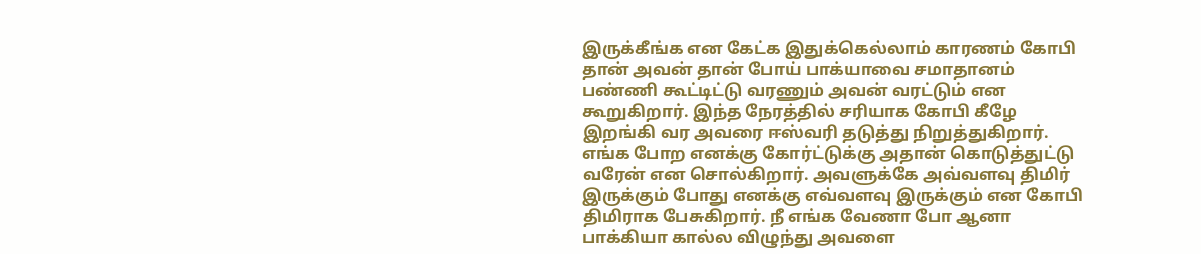இருக்கீங்க என கேட்க இதுக்கெல்லாம் காரணம் கோபி தான் அவன் தான் போய் பாக்யாவை சமாதானம் பண்ணி கூட்டிட்டு வரணும் அவன் வரட்டும் என கூறுகிறார். இந்த நேரத்தில் சரியாக கோபி கீழே இறங்கி வர அவரை ஈஸ்வரி தடுத்து நிறுத்துகிறார். எங்க போற எனக்கு கோர்ட்டுக்கு அதான் கொடுத்துட்டு வரேன் என சொல்கிறார். அவளுக்கே அவ்வளவு திமிர் இருக்கும் போது எனக்கு எவ்வளவு இருக்கும் என கோபி திமிராக பேசுகிறார். நீ எங்க வேணா போ ஆனா பாக்கியா கால்ல விழுந்து அவளை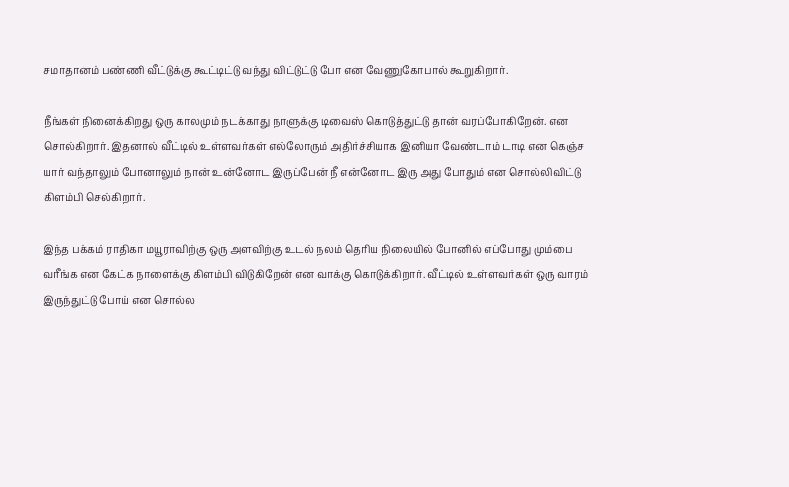சமாதானம் பண்ணி வீட்டுக்கு கூட்டிட்டு வந்து விட்டுட்டு போ என வேணுகோபால் கூறுகிறார்.

நீங்கள் நினைக்கிறது ஒரு காலமும் நடக்காது நாளுக்கு டிவைஸ் கொடுத்துட்டு தான் வரப்போகிறேன். என சொல்கிறார். இதனால் வீட்டில் உள்ளவர்கள் எல்லோரும் அதிர்ச்சியாக இனியா வேண்டாம் டாடி என கெஞ்ச யார் வந்தாலும் போனாலும் நான் உன்னோட இருப்பேன் நீ என்னோட இரு அது போதும் என சொல்லிவிட்டு கிளம்பி செல்கிறார்.

இந்த பக்கம் ராதிகா மயூராவிற்கு ஒரு அளவிற்கு உடல் நலம் தெரிய நிலையில் போனில் எப்போது மும்பை வரீங்க என கேட்க நாளைக்கு கிளம்பி விடுகிறேன் என வாக்கு கொடுக்கிறார். வீட்டில் உள்ளவர்கள் ஒரு வாரம் இருந்துட்டு போய் என சொல்ல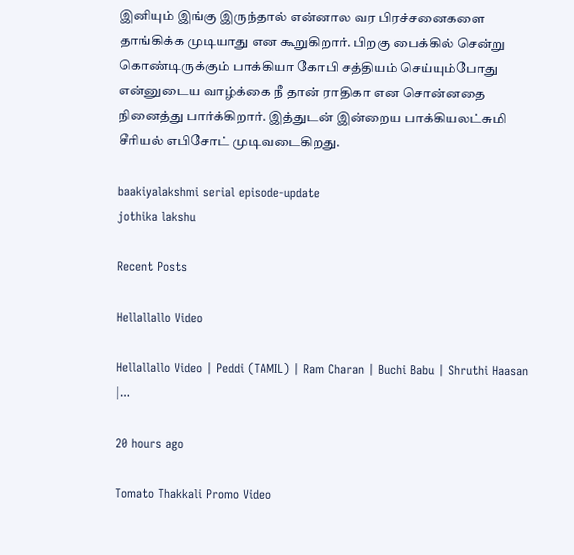இனியும் இங்கு இருந்தால் என்னால வர பிரச்சனைகளை தாங்கிக்க முடியாது என கூறுகிறார். பிறகு பைக்கில் சென்று கொண்டிருக்கும் பாக்கியா கோபி சத்தியம் செய்யும்போது என்னுடைய வாழ்க்கை நீ தான் ராதிகா என சொன்னதை நினைத்து பார்க்கிறார். இத்துடன் இன்றைய பாக்கியலட்சுமி சீரியல் எபிசோட் முடிவடைகிறது.

baakiyalakshmi serial episode-update
jothika lakshu

Recent Posts

Hellallallo Video

Hellallallo Video | Peddi (TAMIL) | Ram Charan | Buchi Babu | Shruthi Haasan |…

20 hours ago

Tomato Thakkali Promo Video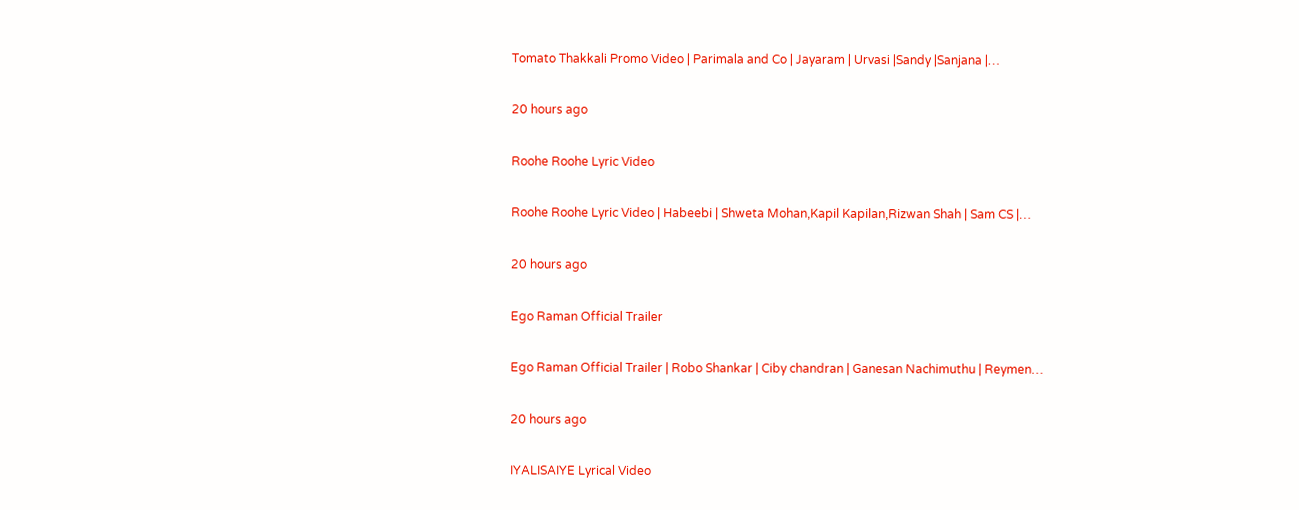Tomato Thakkali Promo Video | Parimala and Co | Jayaram | Urvasi |Sandy |Sanjana |…

20 hours ago

Roohe Roohe Lyric Video

Roohe Roohe Lyric Video | Habeebi | Shweta Mohan,Kapil Kapilan,Rizwan Shah | Sam CS |…

20 hours ago

Ego Raman Official Trailer

Ego Raman Official Trailer | Robo Shankar | Ciby chandran | Ganesan Nachimuthu | Reymen…

20 hours ago

IYALISAIYE Lyrical Video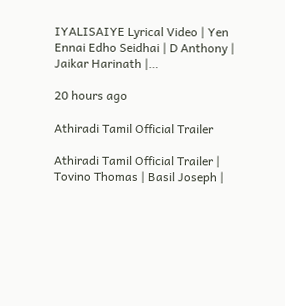IYALISAIYE Lyrical Video | Yen Ennai Edho Seidhai | D Anthony | Jaikar Harinath |…

20 hours ago

Athiradi Tamil Official Trailer

Athiradi Tamil Official Trailer | Tovino Thomas | Basil Joseph |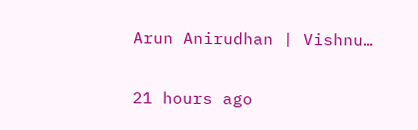Arun Anirudhan | Vishnu…

21 hours ago